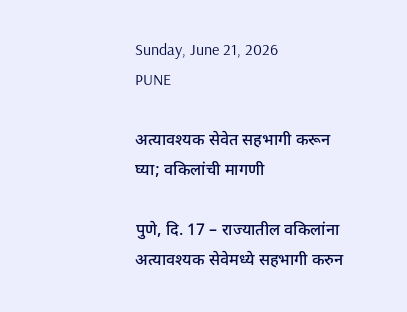Sunday, June 21, 2026
PUNE

अत्यावश्यक सेवेत सहभागी करून घ्या; वकिलांची मागणी

पुणे, दि. 17 – राज्यातील वकिलांना अत्यावश्यक सेवेमध्ये सहभागी करुन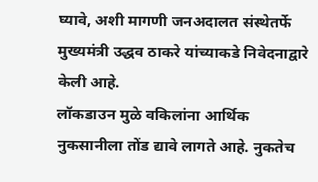घ्यावे, अशी मागणी जनअदालत संस्थेतर्फे मुख्यमंत्री उद्धव ठाकरे यांच्याकडे निवेदनाद्वारे केली आहे.
लॉकडाउन मुळे वकिलांना आर्थिक नुकसानीला तोंड द्यावे लागते आहे. नुकतेच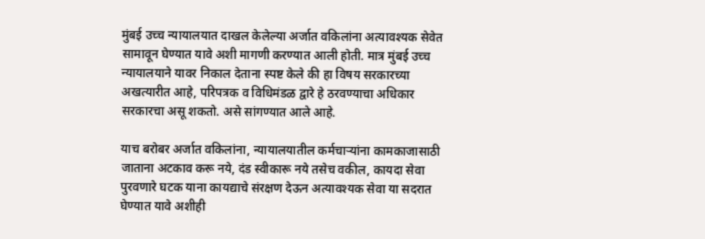मुंबई उच्च न्यायालयात दाखल केलेल्या अर्जात वकिलांना अत्यावश्यक सेवेत सामावून घेण्यात यावे अशी मागणी करण्यात आली होती. मात्र मुंबई उच्च न्यायालयाने यावर निकाल देताना स्पष्ट केले की हा विषय सरकारच्या अखत्यारीत आहे, परिपत्रक व विधिमंडळ द्वारे हे ठरवण्याचा अधिकार सरकारचा असू शकतो. असे सांगण्यात आले आहे.

याच बरोबर अर्जात वकिलांना, न्यायालयातील कर्मचार्‍यांना कामकाजासाठी जाताना अटकाव करू नये, दंड स्वीकारू नये तसेच वकील, कायदा सेवा पुरवणारे घटक याना कायद्याचे संरक्षण देऊन अत्यावश्यक सेवा या सदरात घेण्यात यावे अशीही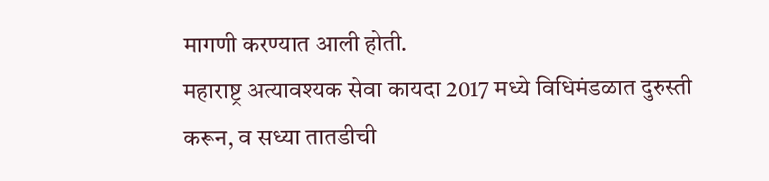मागणी करण्यात आली होती.
महाराष्ट्र अत्यावश्यक सेवा कायदा 2017 मध्ये विधिमंडळात दुरुस्ती करून, व सध्या तातडीची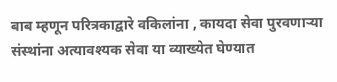बाब म्हणून परित्रकाद्वारे वकिलांना , कायदा सेवा पुरवणार्‍या संस्थांना अत्यावश्यक सेवा या व्याख्येत घेण्यात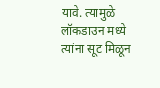यावे. त्यामुळे लॉकडाउन मध्ये त्यांना सूट मिळून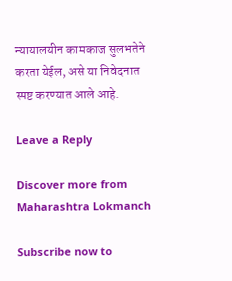न्यायालयीन कामकाज सुलभतेने करता येईल, असे या निवेदनात स्पष्ट करण्यात आले आहे.

Leave a Reply

Discover more from Maharashtra Lokmanch

Subscribe now to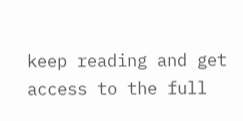keep reading and get access to the full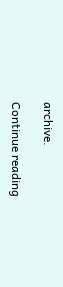archive.

Continue reading